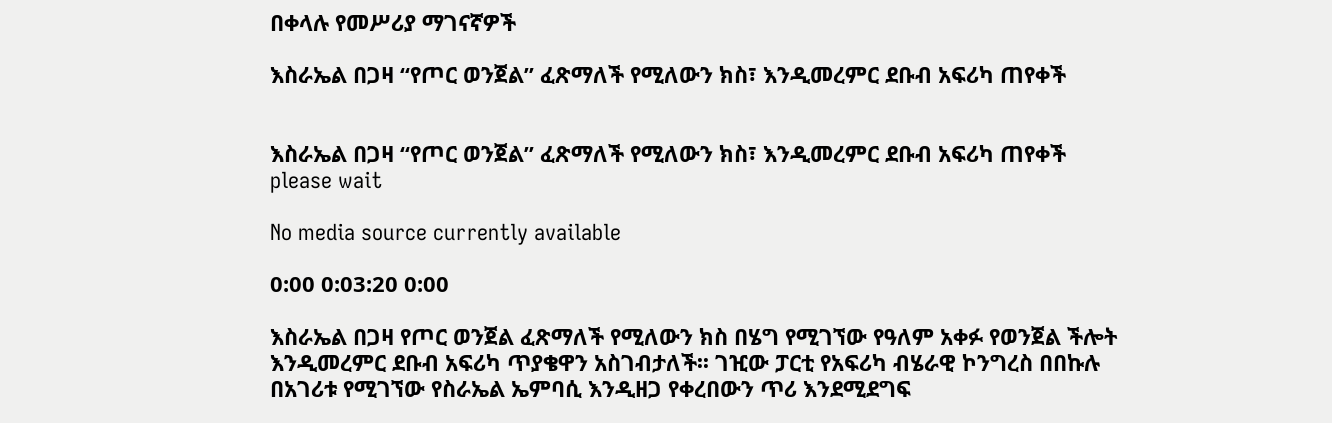በቀላሉ የመሥሪያ ማገናኛዎች

እስራኤል በጋዛ “የጦር ወንጀል” ፈጽማለች የሚለውን ክስ፣ እንዲመረምር ደቡብ አፍሪካ ጠየቀች


እስራኤል በጋዛ “የጦር ወንጀል” ፈጽማለች የሚለውን ክስ፣ እንዲመረምር ደቡብ አፍሪካ ጠየቀች
please wait

No media source currently available

0:00 0:03:20 0:00

እስራኤል በጋዛ የጦር ወንጀል ፈጽማለች የሚለውን ክስ በሄግ የሚገኘው የዓለም አቀፉ የወንጀል ችሎት እንዲመረምር ደቡብ አፍሪካ ጥያቄዋን አስገብታለች፡፡ ገዢው ፓርቲ የአፍሪካ ብሄራዊ ኮንግረስ በበኩሉ በአገሪቱ የሚገኘው የስራኤል ኤምባሲ እንዲዘጋ የቀረበውን ጥሪ እንደሚደግፍ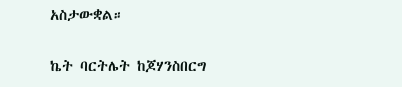አስታውቋል።

ኬት ባርትሌት ከጆሃንስበርግ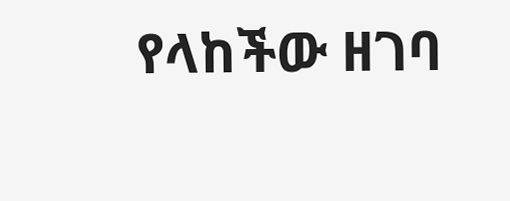የላከችው ዘገባ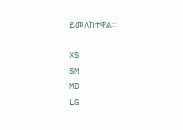ይመለከተዋል።

XS
SM
MD
LG